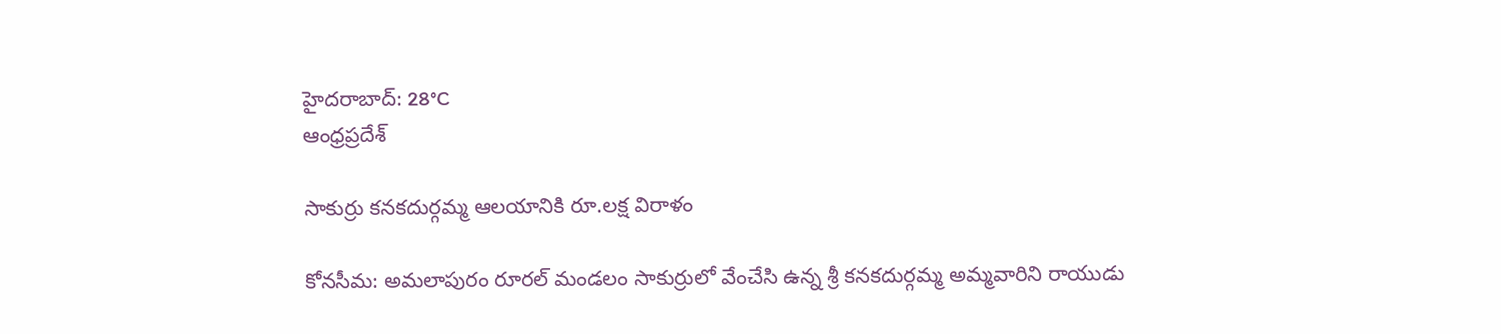హైదరాబాద్: 28°C
ఆంధ్రప్రదేశ్

సాకుర్రు కనకదుర్గమ్మ ఆలయానికి రూ.లక్ష విరాళం

కోనసీమ: అమలాపురం రూరల్ మండలం సాకుర్రులో వేంచేసి ఉన్న శ్రీ కనకదుర్గమ్మ అమ్మవారిని రాయుడు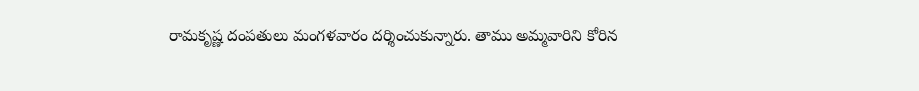రామకృష్ణ దంపతులు మంగళవారం దర్శించుకున్నారు. తాము అమ్మవారిని కోరిన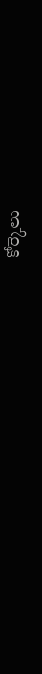కోర్కెలు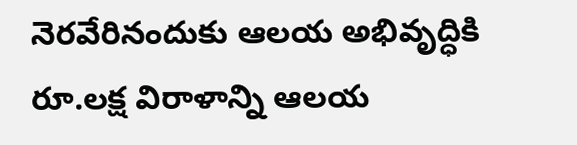నెరవేరినందుకు ఆలయ అభివృద్ధికి రూ.లక్ష విరాళాన్ని ఆలయ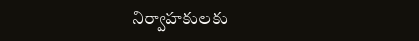నిర్వాహకులకు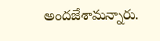అందజేశామన్నారు.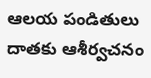ఆలయ పండితులు దాతకు ఆశీర్వచనం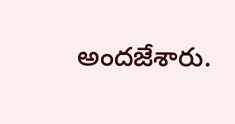అందజేశారు.